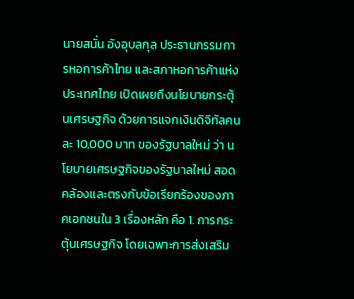นายสนั่น อังอุบลกุล ประธานกรรมการหอการค้าไทย และสภาหอการค้าแห่งประเทศไทย เปิดเผยถึงนโยบายกระตุ้นเศรษฐกิจ ด้วยการแจกเงินดิจิทัลคนละ 10,000 บาท ของรัฐบาลใหม่ ว่า นโยบายเศรษฐกิจของรัฐบาลใหม่ สอดคล้องและตรงกับข้อเรียกร้องของภาคเอกชนใน 3 เรื่องหลัก คือ 1. การกระตุ้นเศรษฐกิจ โดยเฉพาะการส่งเสริม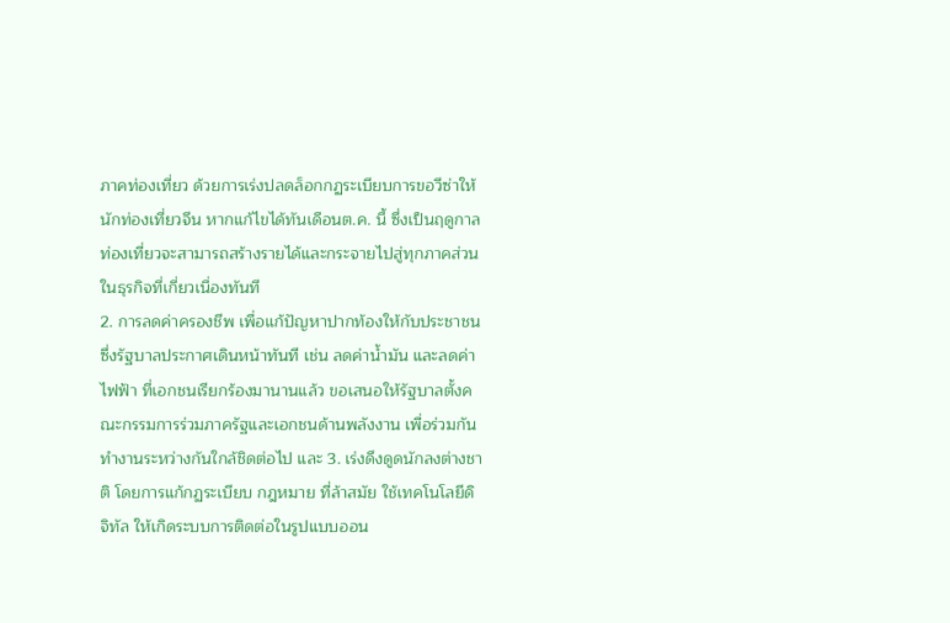ภาคท่องเที่ยว ด้วยการเร่งปลดล็อกกฏระเบียบการขอวีซ่าให้นักท่องเที่ยวจีน หากแก้ไขได้ทันเดือนต.ค. นี้ ซึ่งเป็นฤดูกาลท่องเที่ยวจะสามารถสร้างรายได้และกระจายไปสู่ทุกภาคส่วนในธุรกิจที่เกี่ยวเนื่องทันที
2. การลดค่าครองชีพ เพื่อแก้ปัญหาปากท้องให้กับประชาชน ซึ่งรัฐบาลประกาศเดินหน้าทันที เช่น ลดค่าน้ำมัน และลดค่าไฟฟ้า ที่เอกชนเรียกร้องมานานแล้ว ขอเสนอให้รัฐบาลตั้งคณะกรรมการร่วมภาครัฐและเอกชนด้านพลังงาน เพื่อร่วมกันทำงานระหว่างกันใกล้ชิดต่อไป และ 3. เร่งดึงดูดนักลงต่างชาติ โดยการแก้กฏระเบียบ กฎหมาย ที่ล้าสมัย ใช้เทคโนโลยีดิจิทัล ให้เกิดระบบการติดต่อในรูปแบบออน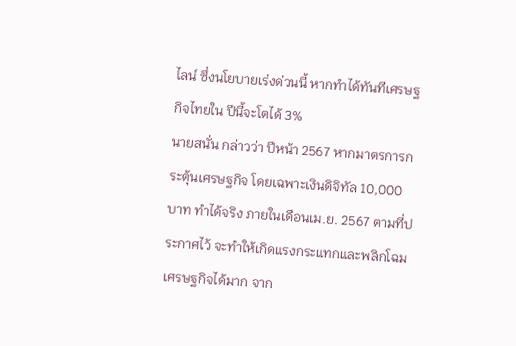ไลน์ ซึ่งนโยบายเร่งด่วนนี้ หากทำได้ทันทีเศรษฐกิจไทยใน ปีนี้จะโตได้ 3%
นายสนั่น กล่าวว่า ปีหน้า 2567 หากมาตรการกระตุ้นเศรษฐกิจ โดยเฉพาะเงินดิจิทัล 10,000 บาท ทำได้จริง ภายในเดือนเม.ย. 2567 ตามที่ประกาศไว้ จะทำให้เกิดแรงกระแทกและพลิกโฉมเศรษฐกิจได้มาก จาก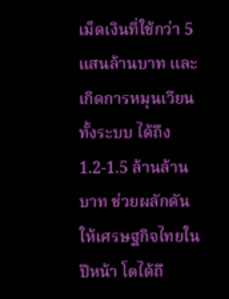เม็ดเงินที่ใช้กว่า 5 แสนล้านบาท และเกิดการหมุนเวียนทั้งระบบ ได้ถึง 1.2-1.5 ล้านล้านบาท ช่วยผลักดันให้เศรษฐกิจไทยในปีหน้า โตได้ถึ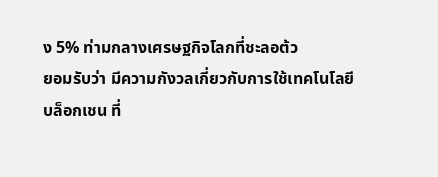ง 5% ท่ามกลางเศรษฐกิจโลกที่ชะลอต้ว
ยอมรับว่า มีความกังวลเกี่ยวกับการใช้เทคโนโลยีบล็อกเชน ที่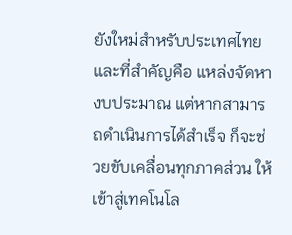ยังใหม่สำหรับประเทศไทย และที่สำคัญคือ แหล่งจัดหางบประมาณ แต่หากสามารถดำเนินการได้สำเร็จ ก็จะช่วยขับเคลื่อนทุกภาคส่วน ให้เข้าสู่เทคโนโล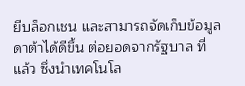ยีบล็อกเชน และสามารถจัดเก็บข้อมูลดาต้าได้ดีขึ้น ต่อยอดจากรัฐบาล ที่แล้ว ซึ่งนำเทคโนโล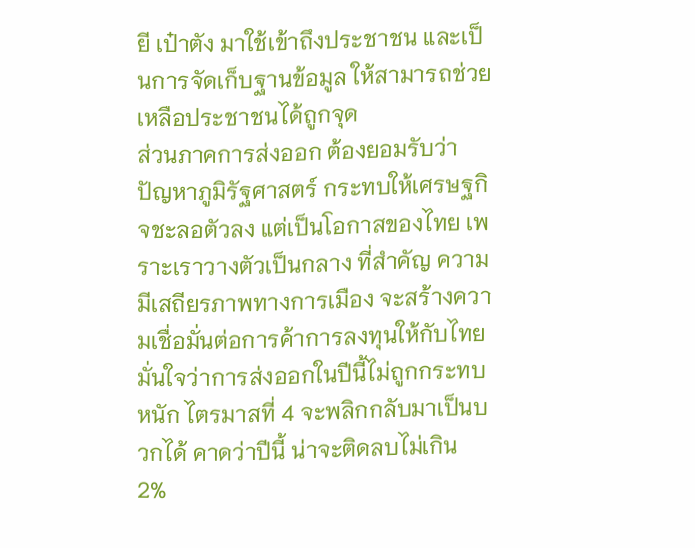ยี เป๋าตัง มาใช้เข้าถึงประชาชน และเป็นการจัดเก็บฐานข้อมูล ให้สามารถช่วยเหลือประชาชนได้ถูกจุด
ส่วนภาคการส่งออก ต้องยอมรับว่าปัญหาภูมิรัฐศาสตร์ กระทบให้เศรษฐกิจชะลอตัวลง แต่เป็นโอกาสของไทย เพราะเราวางตัวเป็นกลาง ที่สำคัญ ความมีเสถียรภาพทางการเมือง จะสร้างความเชื่อมั่นต่อการค้าการลงทุนให้กับไทย มั่นใจว่าการส่งออกในปีนี้ไม่ถูกกระทบหนัก ไตรมาสที่ 4 จะพลิกกลับมาเป็นบวกได้ คาดว่าปีนี้ น่าจะติดลบไม่เกิน 2%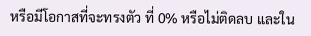หรือมีโอกาสที่จะทรงตัว ที่ 0% หรือไม่ติดลบ และใน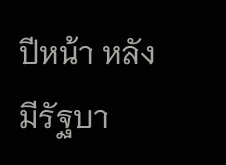ปีหน้า หลังมีรัฐบา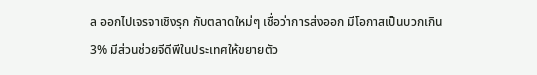ล ออกไปเจรจาเชิงรุก กับตลาดใหม่ๆ เชื่อว่าการส่งออก มีโอกาสเป็นบวกเกิน 3% มีส่วนช่วยจีดีพีในประเทศให้ขยายตัว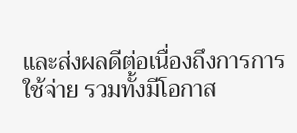และส่งผลดีต่อเนื่องถึงการการใช้จ่าย รวมทั้งมีโอกาส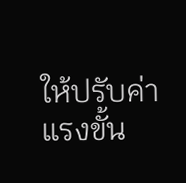ให้ปรับค่าแรงขั้น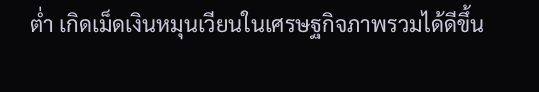ต่ำ เกิดเม็ดเงินหมุนเวียนในเศรษฐกิจภาพรวมได้ดีขึ้น